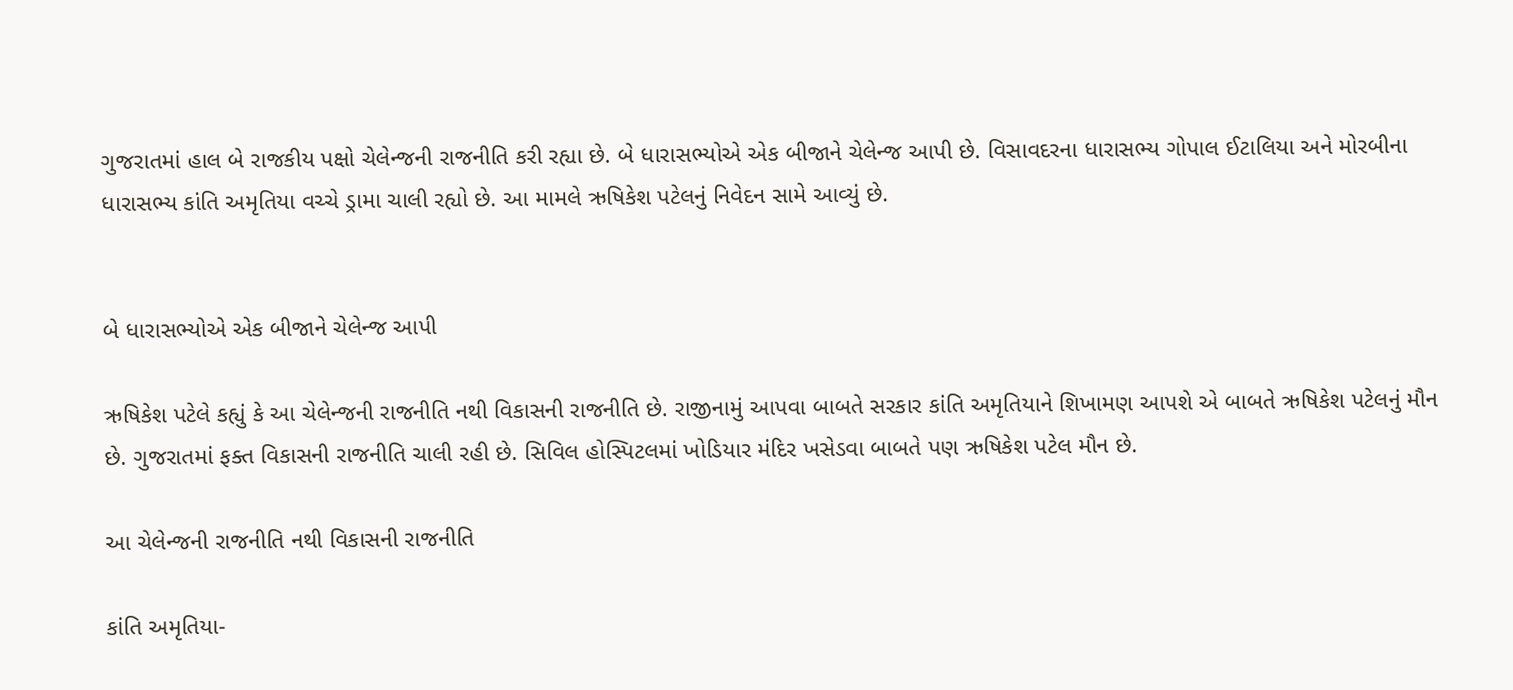ગુજરાતમાં હાલ બે રાજકીય પક્ષો ચેલેન્જની રાજનીતિ કરી રહ્યા છે. બે ધારાસભ્યોએ એક બીજાને ચેલેન્જ આપી છે. વિસાવદરના ધારાસભ્ય ગોપાલ ઈટાલિયા અને મોરબીના ધારાસભ્ય કાંતિ અમૃતિયા વચ્ચે ડ્રામા ચાલી રહ્યો છે. આ મામલે ઋષિકેશ પટેલનું નિવેદન સામે આવ્યું છે.


બે ધારાસભ્યોએ એક બીજાને ચેલેન્જ આપી

ઋષિકેશ પટેલે કહ્યું કે આ ચેલેન્જની રાજનીતિ નથી વિકાસની રાજનીતિ છે. રાજીનામું આપવા બાબતે સરકાર કાંતિ અમૃતિયાને શિખામણ આપશે એ બાબતે ઋષિકેશ પટેલનું મૌન છે. ગુજરાતમાં ફક્ત વિકાસની રાજનીતિ ચાલી રહી છે. સિવિલ હોસ્પિટલમાં ખોડિયાર મંદિર ખસેડવા બાબતે પણ ઋષિકેશ પટેલ મૌન છે.

આ ચેલેન્જની રાજનીતિ નથી વિકાસની રાજનીતિ

કાંતિ અમૃતિયા-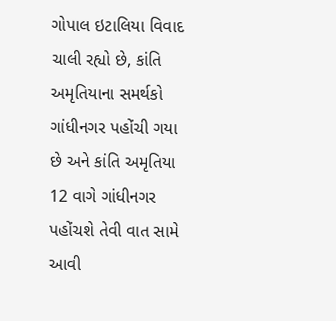ગોપાલ ઇટાલિયા વિવાદ ચાલી રહ્યો છે, કાંતિ અમૃતિયાના સમર્થકો ગાંધીનગર પહોંચી ગયા છે અને કાંતિ અમૃતિયા 12 વાગે ગાંધીનગર પહોંચશે તેવી વાત સામે આવી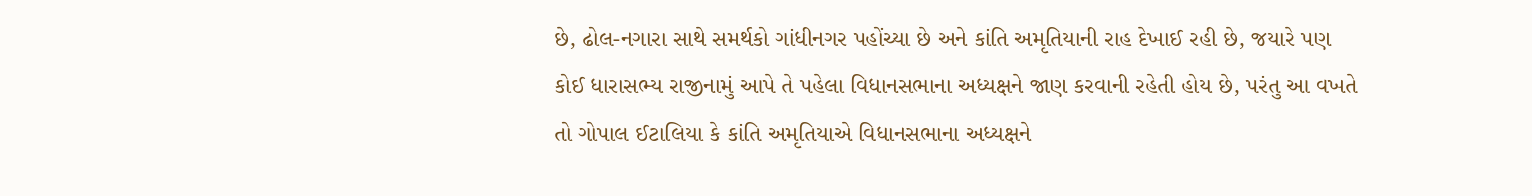છે, ઢોલ-નગારા સાથે સમર્થકો ગાંધીનગર પહોંચ્યા છે અને કાંતિ અમૃતિયાની રાહ દેખાઈ રહી છે, જયારે પણ કોઈ ધારાસભ્ય રાજીનામું આપે તે પહેલા વિધાનસભાના અધ્યક્ષને જાણ કરવાની રહેતી હોય છે, પરંતુ આ વખતે તો ગોપાલ ઈટાલિયા કે કાંતિ અમૃતિયાએ વિધાનસભાના અધ્યક્ષને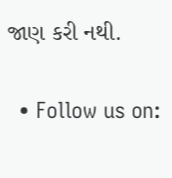જાણ કરી નથી.

  • Follow us on: